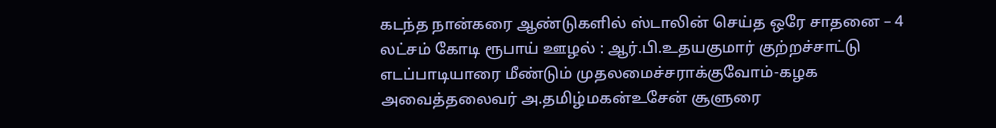கடந்த நான்கரை ஆண்டுகளில் ஸ்டாலின் செய்த ஒரே சாதனை – 4 லட்சம் கோடி ரூபாய் ஊழல் : ஆர்.பி.உதயகுமார் குற்றச்சாட்டு
எடப்பாடியாரை மீண்டும் முதலமைச்சராக்குவோம்-கழக அவைத்தலைவர் அ.தமிழ்மகன்உசேன் சூளுரை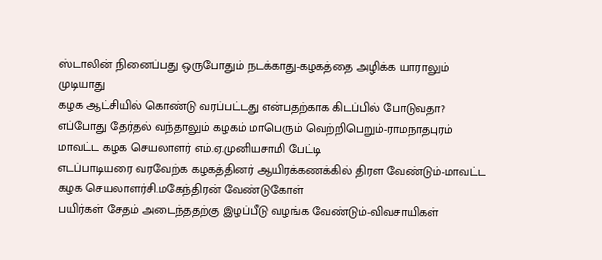ஸ்டாலின் நினைப்பது ஒருபோதும் நடக்காது-கழகத்தை அழிக்க யாராலும் முடியாது
கழக ஆட்சியில் கொண்டு வரப்பட்டது என்பதற்காக கிடப்பில் போடுவதா?
எப்போது தேர்தல் வந்தாலும் கழகம் மாபெரும் வெற்றிபெறும்-ராமநாதபுரம் மாவட்ட கழக செயலாளர் எம்.ஏ.முனியசாமி பேட்டி
எடப்பாடியரை வரவேற்க கழகத்தினர் ஆயிரக்கணக்கில் திரள வேண்டும்-மாவட்ட கழக செயலாளர்சி.மகேந்திரன் வேண்டுகோள்
பயிர்கள் சேதம் அடைந்ததற்கு இழப்பீடு வழங்க வேண்டும்-விவசாயிகள்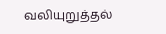வலியுறுத்தல்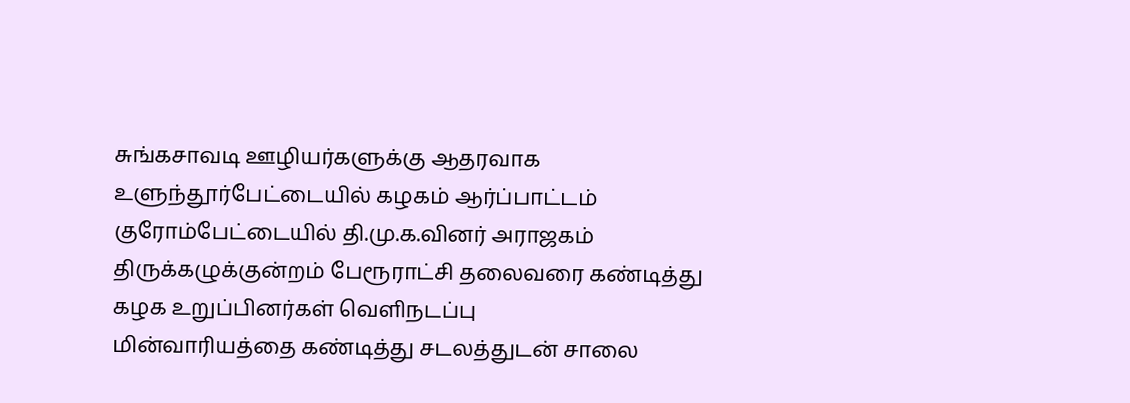சுங்கசாவடி ஊழியர்களுக்கு ஆதரவாக உளுந்தூர்பேட்டையில் கழகம் ஆர்ப்பாட்டம்
குரோம்பேட்டையில் தி.மு.க.வினர் அராஜகம்
திருக்கழுக்குன்றம் பேரூராட்சி தலைவரை கண்டித்து கழக உறுப்பினர்கள் வெளிநடப்பு
மின்வாரியத்தை கண்டித்து சடலத்துடன் சாலை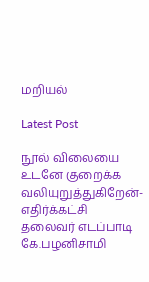மறியல்

Latest Post

நூல் விலையை உடனே குறைக்க வலியுறுத்துகிறேன்-எதிர்க்கட்சி தலைவர் எடப்பாடி கே.பழனிசாமி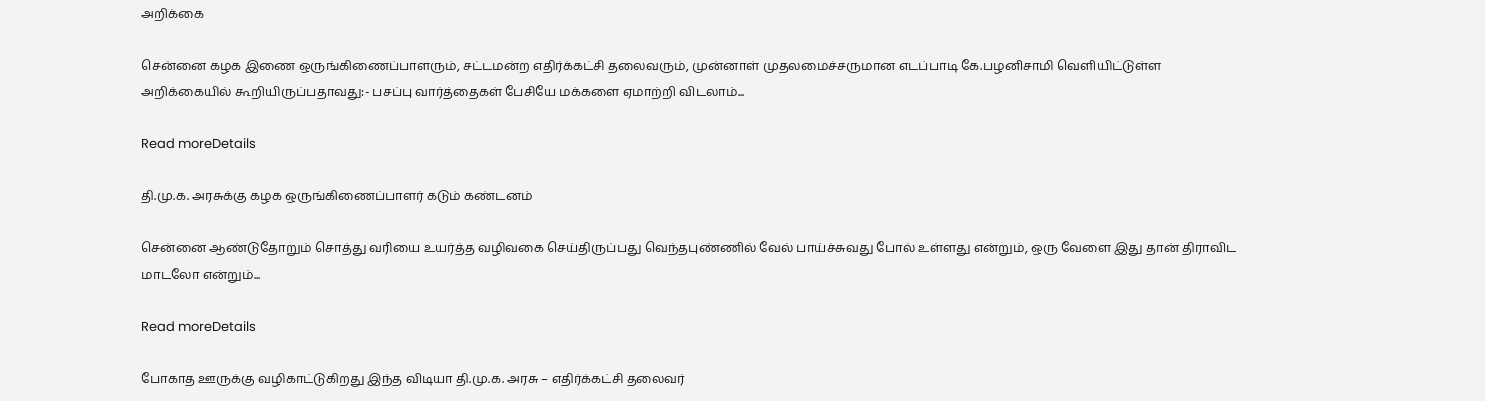அறிக்கை

சென்னை கழக இணை ஒருங்கிணைப்பாளரும், சட்டமன்ற எதிர்க்கட்சி தலைவரும், முன்னாள் முதலமைச்சருமான எடப்பாடி கே.பழனிசாமி வெளியிட்டுள்ள அறிக்கையில் கூறியிருப்பதாவது:- பசப்பு வார்த்தைகள் பேசியே மக்களை ஏமாற்றி விடலாம்...

Read moreDetails

தி.மு.க. அரசுக்கு கழக ஒருங்கிணைப்பாளர் கடும் கண்டனம்

சென்னை ஆண்டுதோறும் சொத்து வரியை உயர்த்த வழிவகை செய்திருப்பது வெந்தபுண்ணில் வேல் பாய்ச்சுவது போல் உள்ளது என்றும், ஒரு வேளை இது தான் திராவிட மாடலோ என்றும்...

Read moreDetails

போகாத ஊருக்கு வழிகாட்டுகிறது இந்த விடியா தி.மு.க. அரசு – எதிர்க்கட்சி தலைவர்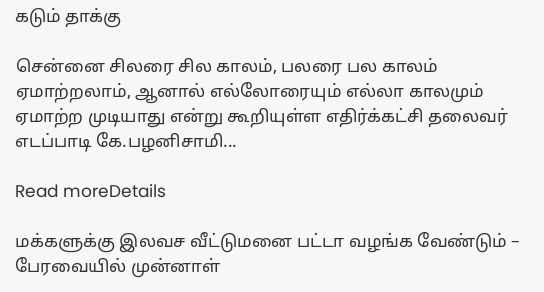கடும் தாக்கு

சென்னை சிலரை சில காலம், பலரை பல காலம் ஏமாற்றலாம், ஆனால் எல்லோரையும் எல்லா காலமும் ஏமாற்ற முடியாது என்று கூறியுள்ள எதிர்க்கட்சி தலைவர் எடப்பாடி கே.பழனிசாமி...

Read moreDetails

மக்களுக்கு இலவச வீட்டுமனை பட்டா வழங்க வேண்டும் – பேரவையில் முன்னாள்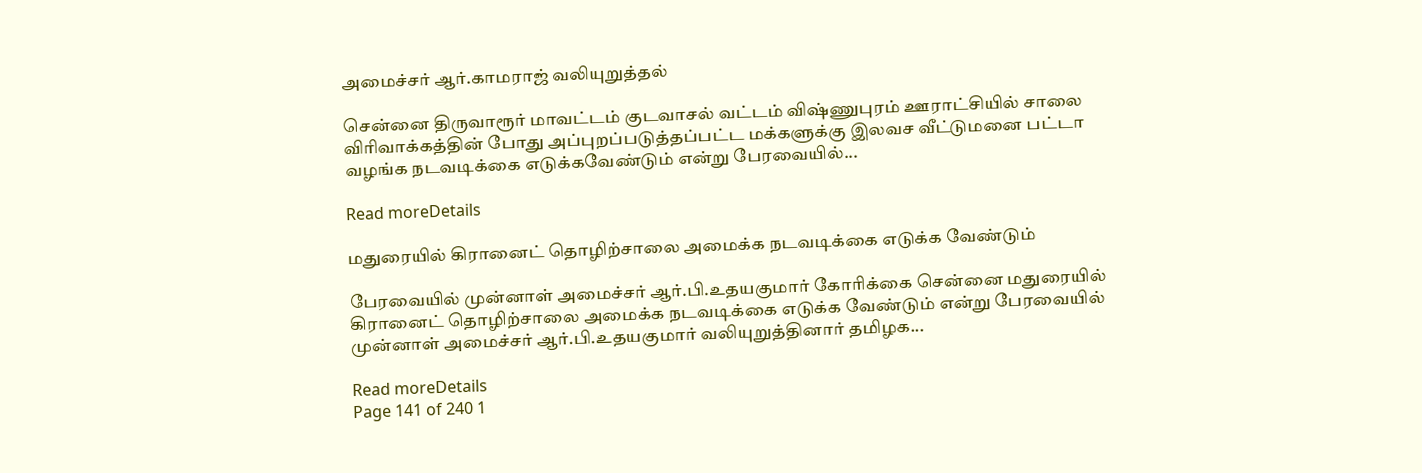அமைச்சர் ஆர்.காமராஜ் வலியுறுத்தல்

சென்னை திருவாரூர் மாவட்டம் குடவாசல் வட்டம் விஷ்ணுபுரம் ஊராட்சியில் சாலை விரிவாக்கத்தின் போது அப்புறப்படுத்தப்பட்ட மக்களுக்கு இலவச வீட்டுமனை பட்டா வழங்க நடவடிக்கை எடுக்கவேண்டும் என்று பேரவையில்...

Read moreDetails

மதுரையில் கிரானைட் தொழிற்சாலை அமைக்க நடவடிக்கை எடுக்க வேண்டும்

பேரவையில் முன்னாள் அமைச்சர் ஆர்.பி.உதயகுமார் கோரிக்கை சென்னை மதுரையில் கிரானைட் தொழிற்சாலை அமைக்க நடவடிக்கை எடுக்க வேண்டும் என்று பேரவையில் முன்னாள் அமைச்சர் ஆர்.பி.உதயகுமார் வலியுறுத்தினார் தமிழக...

Read moreDetails
Page 141 of 240 1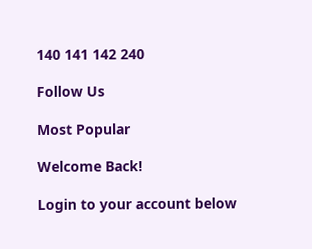140 141 142 240

Follow Us

Most Popular

Welcome Back!

Login to your account below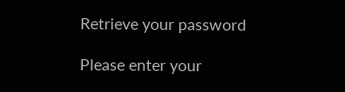Retrieve your password

Please enter your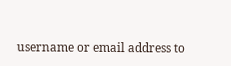username or email address to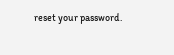reset your password.